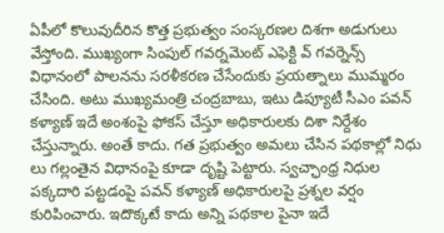ఏపీలో కొలువుదీరిన కొత్త ప్రభుత్వం సంస్కరణల దిశగా అడుగులు వేస్తోంది. ముఖ్యంగా సింపుల్ గవర్నమెంట్ ఎఫెక్టి వ్ గవర్నెన్స్ విధానంలో పాలనను సరళీకరణ చేసేందుకు ప్రయత్నాలు ముమ్మరం చేసింది. అటు ముఖ్యమంత్రి చంద్రబాబు, ఇటు డిప్యూటీ సీఎం పవన్ కళ్యాణ్ ఇదే అంశంపై ఫోకస్ చేస్తూ అధికారులకు దిశా నిర్దేశం చేస్తున్నారు. అంతే కాదు. గత ప్రభుత్వం అమలు చేసిన పథకాల్లో నిధు లు గల్లంతైన విధానంపై కూడా దృష్టి పెట్టారు. స్వచ్ఛాంధ్ర నిధుల పక్కదారి పట్టడంపై పవన్ కళ్యాణ్ అధికారులపై ప్రశ్నల వర్షం కురిపించారు. ఇదొక్కటే కాదు అన్ని పథకాల పైనా ఇదే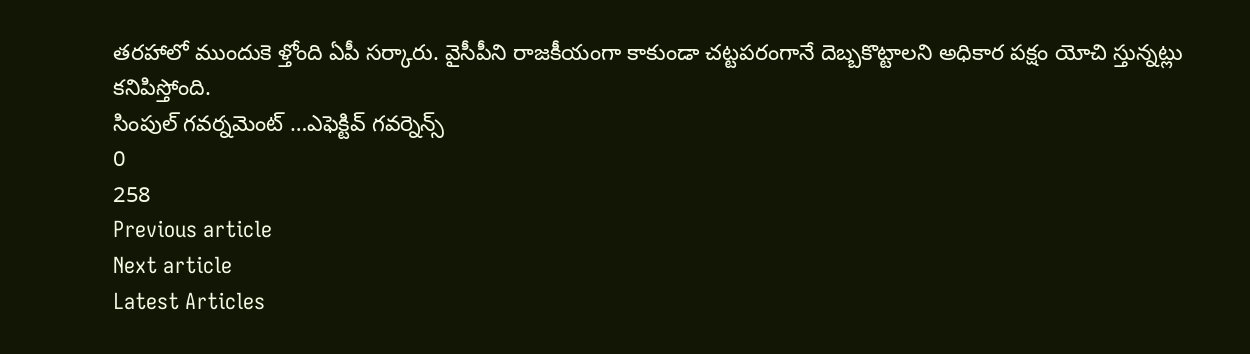తరహాలో ముందుకె ళ్తోంది ఏపీ సర్కారు. వైసీపీని రాజకీయంగా కాకుండా చట్టపరంగానే దెబ్బకొట్టాలని అధికార పక్షం యోచి స్తున్నట్లు కనిపిస్తోంది.
సింపుల్ గవర్నమెంట్ …ఎఫెక్టివ్ గవర్నెన్స్
0
258
Previous article
Next article
Latest Articles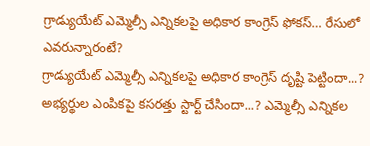గ్రాడ్యుయేట్ ఎమ్మెల్సీ ఎన్నికలపై అధికార కాంగ్రెస్ ఫోకస్… రేసులో ఎవరున్నారంటే?
గ్రాడ్యుయేట్ ఎమ్మెల్సీ ఎన్నికలపై అధికార కాంగ్రెస్ దృష్టి పెట్టిందా...? అభ్యర్థుల ఎంపికపై కసరత్తు స్టార్ట్ చేసిందా...? ఎమ్మెల్సీ ఎన్నికల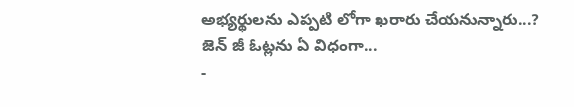అభ్యర్థులను ఎప్పటి లోగా ఖరారు చేయనున్నారు...? జెన్ జీ ఓట్లను ఏ విధంగా...
-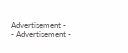Advertisement -
- Advertisement -